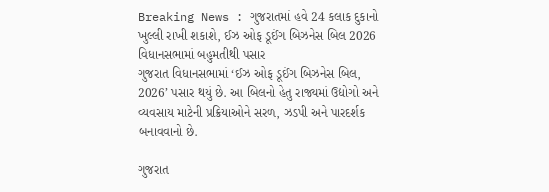Breaking News : ગુજરાતમાં હવે 24 કલાક દુકાનો ખુલ્લી રાખી શકાશે, ઈઝ ઓફ ડૂઈંગ બિઝનેસ બિલ 2026 વિધાનસભામાં બહુમતીથી પસાર
ગુજરાત વિધાનસભામાં ‘ઈઝ ઓફ ડૂઈંગ બિઝનેસ બિલ, 2026’ પસાર થયું છે. આ બિલનો હેતુ રાજ્યમાં ઉદ્યોગો અને વ્યવસાય માટેની પ્રક્રિયાઓને સરળ, ઝડપી અને પારદર્શક બનાવવાનો છે.

ગુજરાત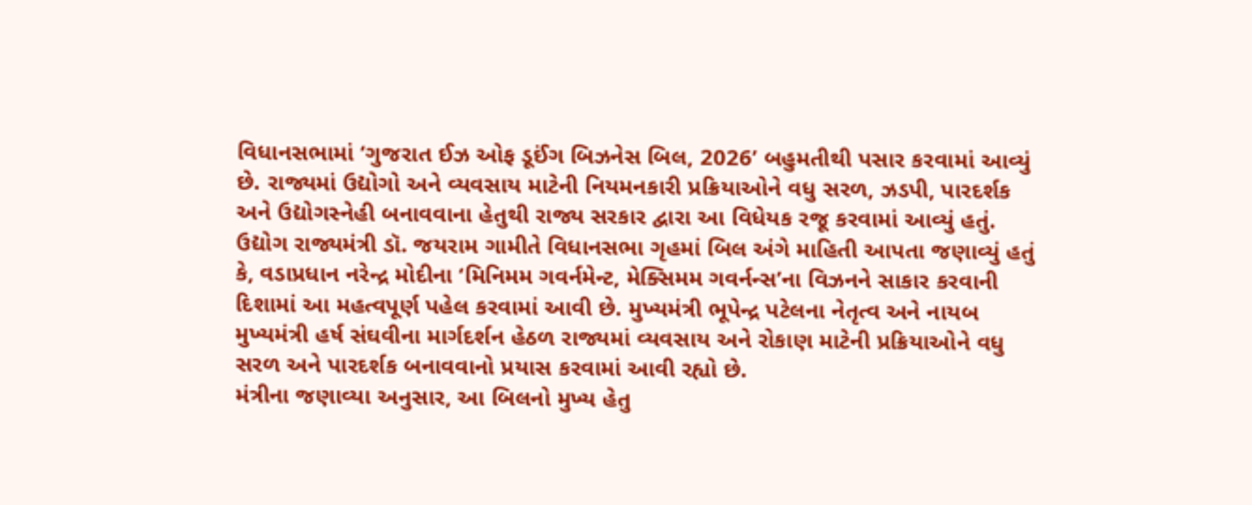વિધાનસભામાં ‘ગુજરાત ઈઝ ઓફ ડૂઈંગ બિઝનેસ બિલ, 2026’ બહુમતીથી પસાર કરવામાં આવ્યું છે. રાજ્યમાં ઉદ્યોગો અને વ્યવસાય માટેની નિયમનકારી પ્રક્રિયાઓને વધુ સરળ, ઝડપી, પારદર્શક અને ઉદ્યોગસ્નેહી બનાવવાના હેતુથી રાજ્ય સરકાર દ્વારા આ વિધેયક રજૂ કરવામાં આવ્યું હતું.
ઉદ્યોગ રાજ્યમંત્રી ડૉ. જયરામ ગામીતે વિધાનસભા ગૃહમાં બિલ અંગે માહિતી આપતા જણાવ્યું હતું કે, વડાપ્રધાન નરેન્દ્ર મોદીના ‘મિનિમમ ગવર્નમેન્ટ, મેક્સિમમ ગવર્નન્સ’ના વિઝનને સાકાર કરવાની દિશામાં આ મહત્વપૂર્ણ પહેલ કરવામાં આવી છે. મુખ્યમંત્રી ભૂપેન્દ્ર પટેલના નેતૃત્વ અને નાયબ મુખ્યમંત્રી હર્ષ સંઘવીના માર્ગદર્શન હેઠળ રાજ્યમાં વ્યવસાય અને રોકાણ માટેની પ્રક્રિયાઓને વધુ સરળ અને પારદર્શક બનાવવાનો પ્રયાસ કરવામાં આવી રહ્યો છે.
મંત્રીના જણાવ્યા અનુસાર, આ બિલનો મુખ્ય હેતુ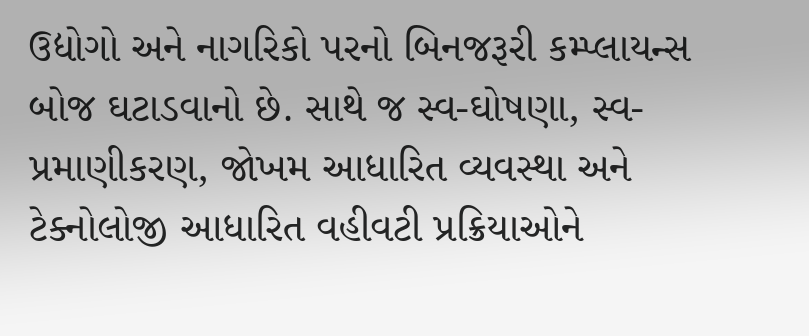ઉદ્યોગો અને નાગરિકો પરનો બિનજરૂરી કમ્પ્લાયન્સ બોજ ઘટાડવાનો છે. સાથે જ સ્વ-ઘોષણા, સ્વ-પ્રમાણીકરણ, જોખમ આધારિત વ્યવસ્થા અને ટેક્નોલોજી આધારિત વહીવટી પ્રક્રિયાઓને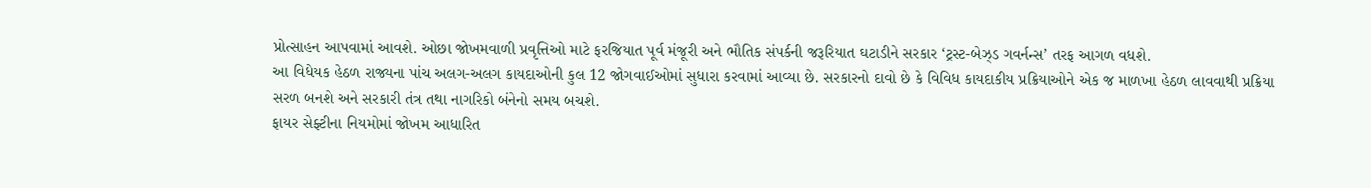પ્રોત્સાહન આપવામાં આવશે. ઓછા જોખમવાળી પ્રવૃત્તિઓ માટે ફરજિયાત પૂર્વ મંજૂરી અને ભૌતિક સંપર્કની જરૂરિયાત ઘટાડીને સરકાર ‘ટ્રસ્ટ-બેઝ્ડ ગવર્નન્સ’ તરફ આગળ વધશે.
આ વિધેયક હેઠળ રાજ્યના પાંચ અલગ-અલગ કાયદાઓની કુલ 12 જોગવાઈઓમાં સુધારા કરવામાં આવ્યા છે. સરકારનો દાવો છે કે વિવિધ કાયદાકીય પ્રક્રિયાઓને એક જ માળખા હેઠળ લાવવાથી પ્રક્રિયા સરળ બનશે અને સરકારી તંત્ર તથા નાગરિકો બંનેનો સમય બચશે.
ફાયર સેફ્ટીના નિયમોમાં જોખમ આધારિત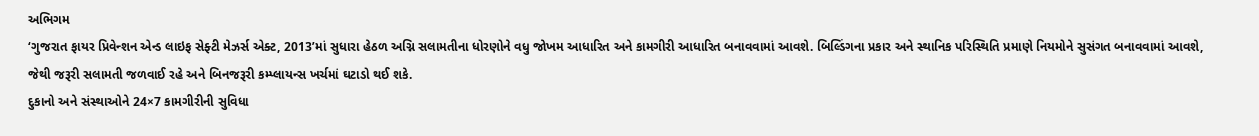અભિગમ
‘ગુજરાત ફાયર પ્રિવેન્શન એન્ડ લાઇફ સેફ્ટી મેઝર્સ એક્ટ, 2013’માં સુધારા હેઠળ અગ્નિ સલામતીના ધોરણોને વધુ જોખમ આધારિત અને કામગીરી આધારિત બનાવવામાં આવશે. બિલ્ડિંગના પ્રકાર અને સ્થાનિક પરિસ્થિતિ પ્રમાણે નિયમોને સુસંગત બનાવવામાં આવશે, જેથી જરૂરી સલામતી જળવાઈ રહે અને બિનજરૂરી કમ્પ્લાયન્સ ખર્ચમાં ઘટાડો થઈ શકે.
દુકાનો અને સંસ્થાઓને 24×7 કામગીરીની સુવિધા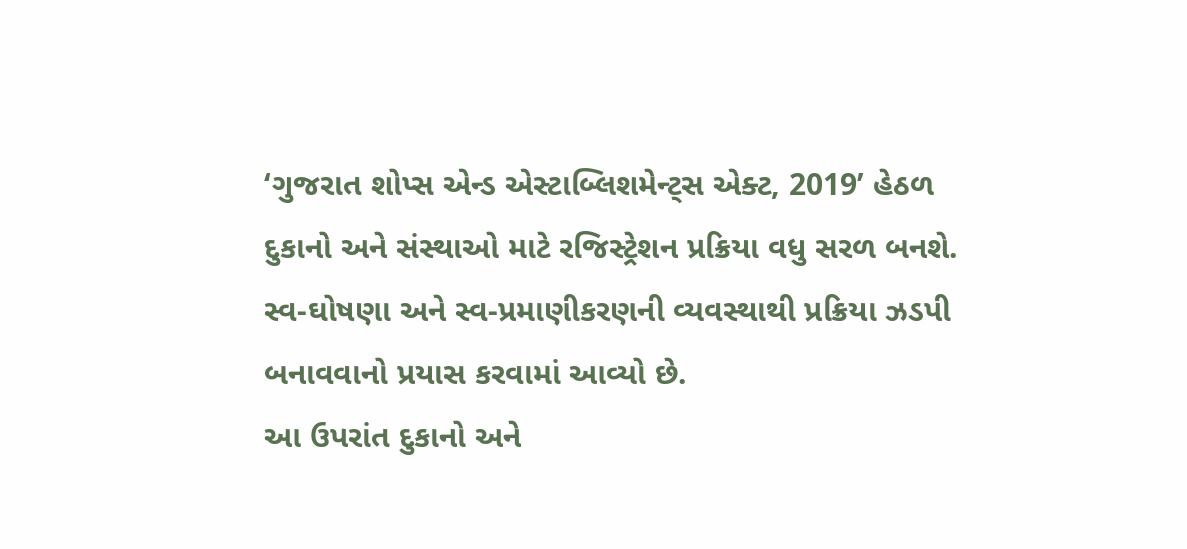‘ગુજરાત શોપ્સ એન્ડ એસ્ટાબ્લિશમેન્ટ્સ એક્ટ, 2019’ હેઠળ દુકાનો અને સંસ્થાઓ માટે રજિસ્ટ્રેશન પ્રક્રિયા વધુ સરળ બનશે. સ્વ-ઘોષણા અને સ્વ-પ્રમાણીકરણની વ્યવસ્થાથી પ્રક્રિયા ઝડપી બનાવવાનો પ્રયાસ કરવામાં આવ્યો છે.
આ ઉપરાંત દુકાનો અને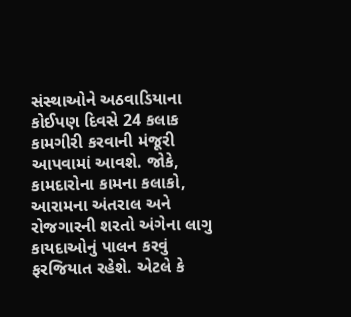સંસ્થાઓને અઠવાડિયાના કોઈપણ દિવસે 24 કલાક કામગીરી કરવાની મંજૂરી આપવામાં આવશે. જોકે, કામદારોના કામના કલાકો, આરામના અંતરાલ અને રોજગારની શરતો અંગેના લાગુ કાયદાઓનું પાલન કરવું ફરજિયાત રહેશે. એટલે કે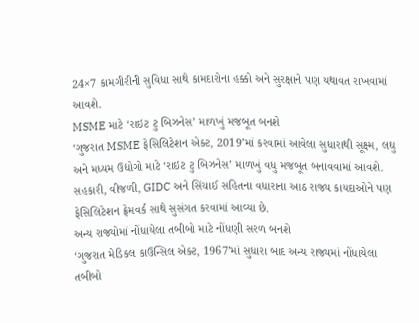24×7 કામગીરીની સુવિધા સાથે કામદારોના હક્કો અને સુરક્ષાને પણ યથાવત રાખવામાં આવશે.
MSME માટે ‘રાઇટ ટુ બિઝનેસ’ માળખું મજબૂત બનશે
‘ગુજરાત MSME ફેસિલિટેશન એક્ટ, 2019’માં કરવામાં આવેલા સુધારાથી સૂક્ષ્મ, લઘુ અને મધ્યમ ઉદ્યોગો માટે ‘રાઇટ ટુ બિઝનેસ’ માળખું વધુ મજબૂત બનાવવામાં આવશે. સહકારી, વીજળી, GIDC અને સિંચાઈ સહિતના વધારાના આઠ રાજ્ય કાયદાઓને પણ ફેસિલિટેશન ફ્રેમવર્ક સાથે સુસંગત કરવામાં આવ્યા છે.
અન્ય રાજ્યોમાં નોંધાયેલા તબીબો માટે નોંધણી સરળ બનશે
‘ગુજરાત મેડિકલ કાઉન્સિલ એક્ટ, 1967’માં સુધારા બાદ અન્ય રાજ્યમાં નોંધાયેલા તબીબો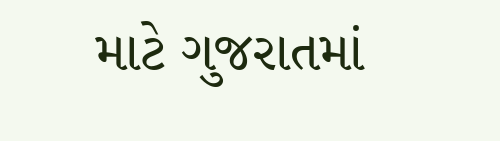માટે ગુજરાતમાં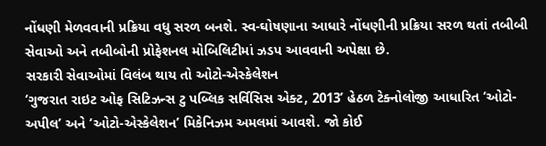નોંધણી મેળવવાની પ્રક્રિયા વધુ સરળ બનશે. સ્વ-ઘોષણાના આધારે નોંધણીની પ્રક્રિયા સરળ થતાં તબીબી સેવાઓ અને તબીબોની પ્રોફેશનલ મોબિલિટીમાં ઝડપ આવવાની અપેક્ષા છે.
સરકારી સેવાઓમાં વિલંબ થાય તો ઓટો-એસ્કેલેશન
‘ગુજરાત રાઇટ ઓફ સિટિઝન્સ ટુ પબ્લિક સર્વિસિસ એક્ટ, 2013’ હેઠળ ટેક્નોલોજી આધારિત ‘ઓટો-અપીલ’ અને ‘ઓટો-એસ્કેલેશન’ મિકેનિઝમ અમલમાં આવશે. જો કોઈ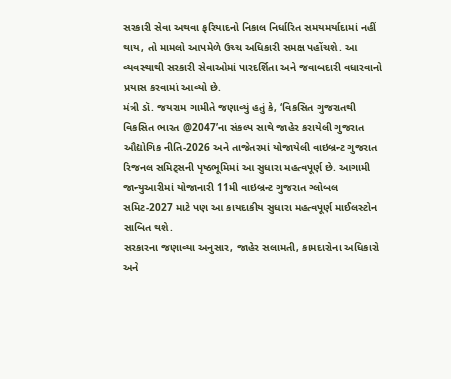સરકારી સેવા અથવા ફરિયાદનો નિકાલ નિર્ધારિત સમયમર્યાદામાં નહીં થાય, તો મામલો આપમેળે ઉચ્ચ અધિકારી સમક્ષ પહોંચશે. આ વ્યવસ્થાથી સરકારી સેવાઓમાં પારદર્શિતા અને જવાબદારી વધારવાનો પ્રયાસ કરવામાં આવ્યો છે.
મંત્રી ડૉ. જયરામ ગામીતે જણાવ્યું હતું કે, ‘વિકસિત ગુજરાતથી વિકસિત ભારત @2047’ના સંકલ્પ સાથે જાહેર કરાયેલી ગુજરાત ઔદ્યોગિક નીતિ-2026 અને તાજેતરમાં યોજાયેલી વાઇબ્રન્ટ ગુજરાત રિજનલ સમિટ્સની પૃષ્ઠભૂમિમાં આ સુધારા મહત્વપૂર્ણ છે. આગામી જાન્યુઆરીમાં યોજાનારી 11મી વાઇબ્રન્ટ ગુજરાત ગ્લોબલ સમિટ-2027 માટે પણ આ કાયદાકીય સુધારા મહત્વપૂર્ણ માઈલસ્ટોન સાબિત થશે.
સરકારના જણાવ્યા અનુસાર, જાહેર સલામતી, કામદારોના અધિકારો અને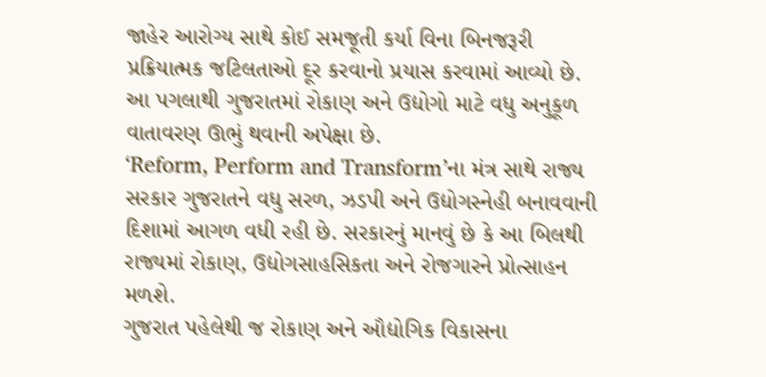જાહેર આરોગ્ય સાથે કોઈ સમજૂતી કર્યા વિના બિનજરૂરી પ્રક્રિયાત્મક જટિલતાઓ દૂર કરવાનો પ્રયાસ કરવામાં આવ્યો છે. આ પગલાથી ગુજરાતમાં રોકાણ અને ઉદ્યોગો માટે વધુ અનુકૂળ વાતાવરણ ઊભું થવાની અપેક્ષા છે.
‘Reform, Perform and Transform’ના મંત્ર સાથે રાજ્ય સરકાર ગુજરાતને વધુ સરળ, ઝડપી અને ઉદ્યોગસ્નેહી બનાવવાની દિશામાં આગળ વધી રહી છે. સરકારનું માનવું છે કે આ બિલથી રાજ્યમાં રોકાણ, ઉદ્યોગસાહસિકતા અને રોજગારને પ્રોત્સાહન મળશે.
ગુજરાત પહેલેથી જ રોકાણ અને ઔદ્યોગિક વિકાસના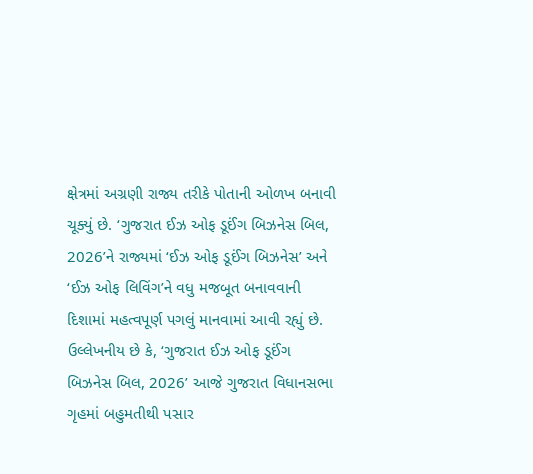ક્ષેત્રમાં અગ્રણી રાજ્ય તરીકે પોતાની ઓળખ બનાવી ચૂક્યું છે. ‘ગુજરાત ઈઝ ઓફ ડૂઈંગ બિઝનેસ બિલ, 2026’ને રાજ્યમાં ‘ઈઝ ઓફ ડૂઈંગ બિઝનેસ’ અને ‘ઈઝ ઓફ લિવિંગ’ને વધુ મજબૂત બનાવવાની દિશામાં મહત્વપૂર્ણ પગલું માનવામાં આવી રહ્યું છે.
ઉલ્લેખનીય છે કે, ‘ગુજરાત ઈઝ ઓફ ડૂઈંગ બિઝનેસ બિલ, 2026’ આજે ગુજરાત વિધાનસભા ગૃહમાં બહુમતીથી પસાર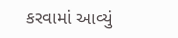કરવામાં આવ્યું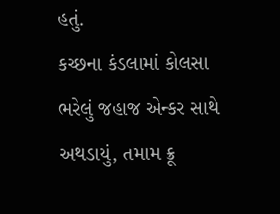હતું.
કચ્છના કંડલામાં કોલસા ભરેલું જહાજ એન્કર સાથે અથડાયું, તમામ ક્રૂ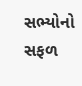સભ્યોનો સફળ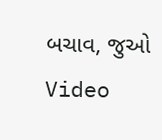બચાવ, જુઓ Video